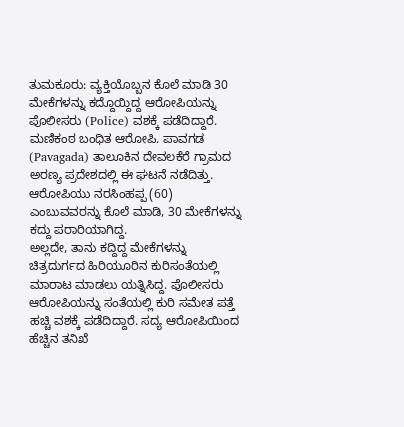ತುಮಕೂರು: ವ್ಯಕ್ತಿಯೊಬ್ಬನ ಕೊಲೆ ಮಾಡಿ 30 ಮೇಕೆಗಳನ್ನು ಕದ್ದೊಯ್ದಿದ್ದ ಆರೋಪಿಯನ್ನು ಪೊಲೀಸರು (Police) ವಶಕ್ಕೆ ಪಡೆದಿದ್ದಾರೆ.
ಮಣಿಕಂಠ ಬಂಧಿತ ಆರೋಪಿ. ಪಾವಗಡ (Pavagada) ತಾಲೂಕಿನ ದೇವಲಕೆರೆ ಗ್ರಾಮದ ಅರಣ್ಯ ಪ್ರದೇಶದಲ್ಲಿ ಈ ಘಟನೆ ನಡೆದಿತ್ತು. ಆರೋಪಿಯು ನರಸಿಂಹಪ್ಪ (60) ಎಂಬುವವರನ್ನು ಕೊಲೆ ಮಾಡಿ, 30 ಮೇಕೆಗಳನ್ನು ಕದ್ದು ಪರಾರಿಯಾಗಿದ್ದ.
ಅಲ್ಲದೇ, ತಾನು ಕದ್ದಿದ್ದ ಮೇಕೆಗಳನ್ನು ಚಿತ್ರದುರ್ಗದ ಹಿರಿಯೂರಿನ ಕುರಿಸಂತೆಯಲ್ಲಿ ಮಾರಾಟ ಮಾಡಲು ಯತ್ನಿಸಿದ್ದ. ಪೊಲೀಸರು ಆರೋಪಿಯನ್ನು ಸಂತೆಯಲ್ಲಿ ಕುರಿ ಸಮೇತ ಪತ್ತೆ ಹಚ್ಚಿ ವಶಕ್ಕೆ ಪಡೆದಿದ್ದಾರೆ. ಸದ್ಯ ಆರೋಪಿಯಿಂದ ಹೆಚ್ಚಿನ ತನಿಖೆ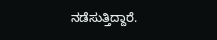ನಡೆಸುತ್ತಿದ್ದಾರೆ.